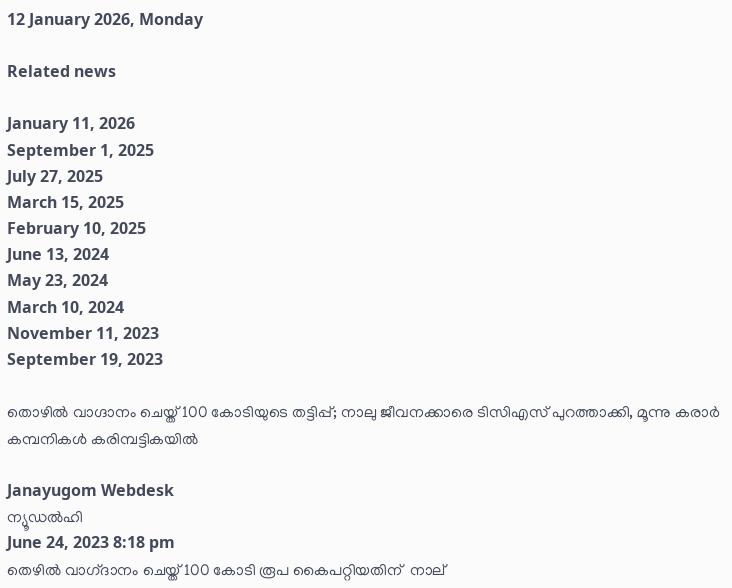12 January 2026, Monday

Related news

January 11, 2026
September 1, 2025
July 27, 2025
March 15, 2025
February 10, 2025
June 13, 2024
May 23, 2024
March 10, 2024
November 11, 2023
September 19, 2023

തൊഴില്‍ വാഗ്ദാനം ചെയ്ത് 100 കോടിയുടെ തട്ടിപ്പ്; നാലു ജീവനക്കാരെ ടിസിഎസ് പുറത്താക്കി, മൂന്നു കരാര്‍ കമ്പനികള്‍ കരിമ്പട്ടികയില്‍

Janayugom Webdesk
ന്യൂഡല്‍ഹി
June 24, 2023 8:18 pm
തെഴില്‍ വാഗ്‌ദാനം ചെയ്ത് 100 കോടി രൂപ കൈപറ്റിയതിന്  നാല്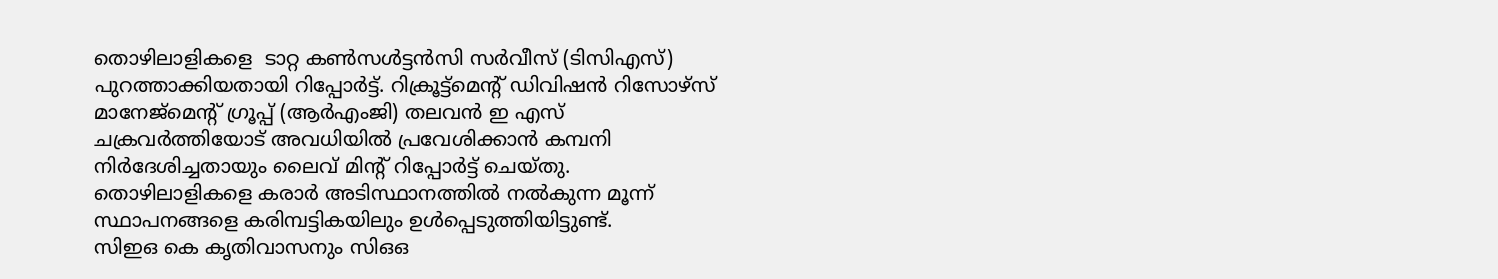തൊഴിലാളികളെ  ടാറ്റ കണ്‍സള്‍ട്ടൻസി സര്‍വീസ് (ടിസിഎസ്) പുറത്താക്കിയതായി റിപ്പോര്‍ട്ട്. റിക്രൂട്ട്മെന്റ് ഡിവിഷൻ റിസോഴ്സ് മാനേജ്മെന്റ് ഗ്രൂപ്പ് (ആര്‍എംജി) തലവൻ ഇ എസ് ചക്രവര്‍ത്തിയോട് അവധിയില്‍ പ്രവേശിക്കാന്‍ കമ്പനി നിര്‍ദേശിച്ചതായും ലൈവ് മിന്റ് റിപ്പോര്‍ട്ട് ചെയ്തു.
തൊഴിലാളികളെ കരാര്‍ അടിസ്ഥാനത്തില്‍ നല്‍കുന്ന മൂന്ന് സ്ഥാപനങ്ങളെ കരിമ്പട്ടികയിലും ഉള്‍പ്പെടുത്തിയിട്ടുണ്ട്.
സിഇഒ കെ ക‍ൃതിവാസനും സിഒഒ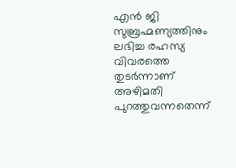എൻ ജി സുബ്രഹ്മണ്യത്തിനും ലഭിച്ച രഹസ്യ വിവരത്തെ തുടര്‍ന്നാണ് അഴിമതി പുറത്തുവന്നതെന്ന്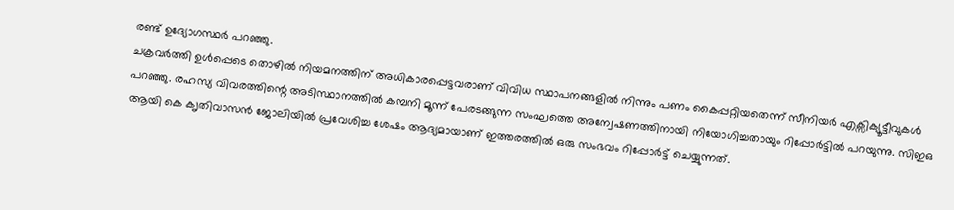രണ്ട് ഉദ്യോഗസ്ഥര്‍ പറഞ്ഞു.
ചക്രവര്‍ത്തി ഉള്‍പ്പെടെ തൊഴില്‍ നിയമനത്തിന് അധികാരപ്പെട്ടവരാണ് വിവിധ സ്ഥാപനങ്ങളില്‍ നിന്നും പണം കൈപ്പറ്റിയതെന്ന് സീനിയര്‍ എക്സിക്യൂട്ടീവുകള്‍ പറഞ്ഞു. രഹസ്യ വിവരത്തിന്റെ അടിസ്ഥാനത്തില്‍ കമ്പനി മൂന്ന് പേരടങ്ങുന്ന സംഘത്തെ അന്വേഷണത്തിനായി നിയോഗിച്ചതായും റിപ്പോര്‍ട്ടില്‍ പറയുന്നു. സിഇഒ ആയി കെ ക‍ൃതിവാസൻ ജോലിയില്‍ പ്രവേശിച്ച ശേഷം ആദ്യമായാണ് ഇത്തരത്തില്‍ ഒരു സംഭവം റിപ്പോര്‍ട്ട് ചെയ്യുന്നത്.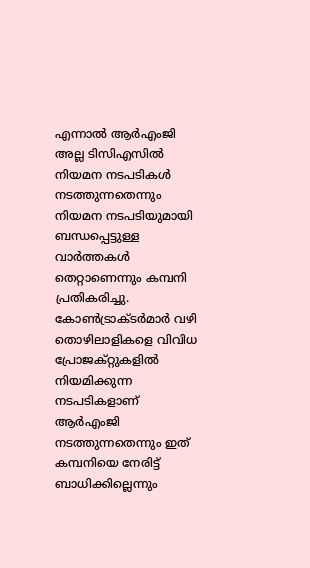എന്നാല്‍ ആര്‍എംജി അല്ല ടിസിഎസില്‍ നിയമന നടപടികള്‍ നടത്തുന്നതെന്നും നിയമന നടപടിയുമായി ബന്ധപ്പെട്ടുള്ള വാര്‍ത്തകള്‍ തെറ്റാണെന്നും കമ്പനി പ്രതികരിച്ചു. കോണ്‍ട്രാക്ടര്‍മാര്‍ വഴി തൊഴിലാളികളെ വിവിധ പ്രോജക്റ്റുകളില്‍ നിയമിക്കുന്ന നടപടികളാണ് ആര്‍എംജി നടത്തുന്നതെന്നും ഇത് കമ്പനിയെ നേരിട്ട് ബാധിക്കില്ലെന്നും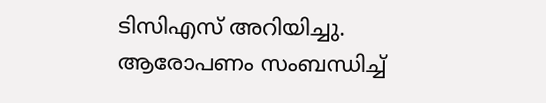ടിസിഎസ് അറിയിച്ചു.
ആരോപണം സംബന്ധിച്ച്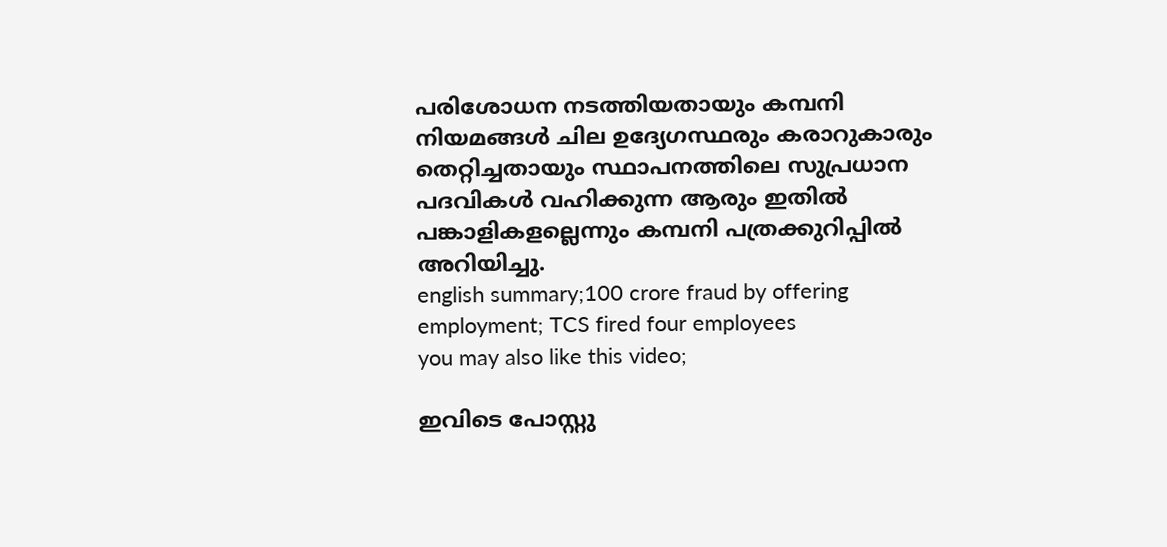പരിശോധന നടത്തിയതായും കമ്പനി നിയമങ്ങള്‍ ചില ഉദ്യേഗസ്ഥരും കരാറുകാരും തെറ്റിച്ചതായും സ്ഥാപനത്തിലെ സുപ്രധാന പദവികള്‍ വഹിക്കുന്ന ആരും ഇതില്‍ പങ്കാളികളല്ലെന്നും കമ്പനി പത്രക്കുറിപ്പില്‍ അറിയിച്ചു.
english summary;100 crore fraud by offering employment; TCS fired four employees
you may also like this video;

ഇവിടെ പോസ്റ്റു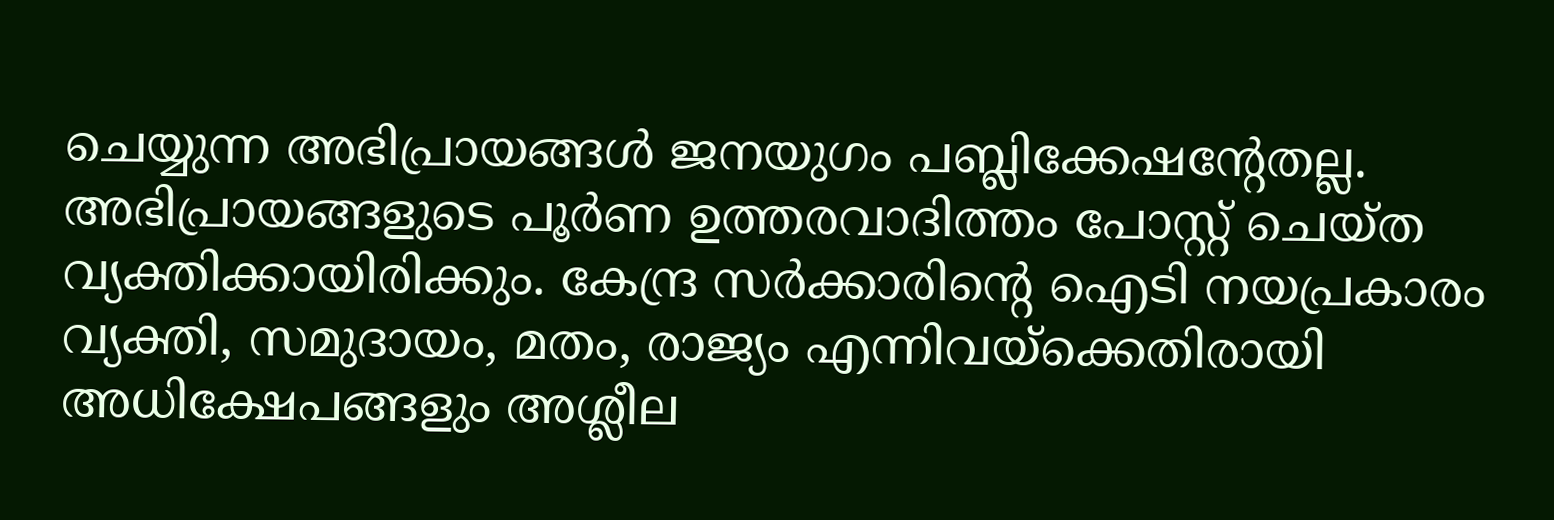ചെയ്യുന്ന അഭിപ്രായങ്ങള്‍ ജനയുഗം പബ്ലിക്കേഷന്റേതല്ല. അഭിപ്രായങ്ങളുടെ പൂര്‍ണ ഉത്തരവാദിത്തം പോസ്റ്റ് ചെയ്ത വ്യക്തിക്കായിരിക്കും. കേന്ദ്ര സര്‍ക്കാരിന്റെ ഐടി നയപ്രകാരം വ്യക്തി, സമുദായം, മതം, രാജ്യം എന്നിവയ്‌ക്കെതിരായി അധിക്ഷേപങ്ങളും അശ്ലീല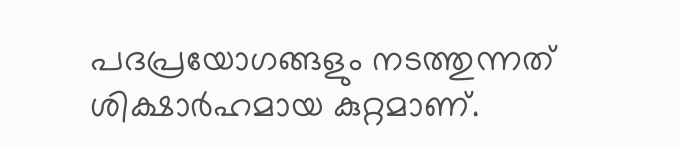പദപ്രയോഗങ്ങളും നടത്തുന്നത് ശിക്ഷാര്‍ഹമായ കുറ്റമാണ്.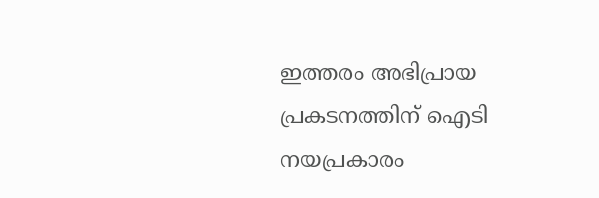ഇത്തരം അഭിപ്രായ പ്രകടനത്തിന് ഐടി നയപ്രകാരം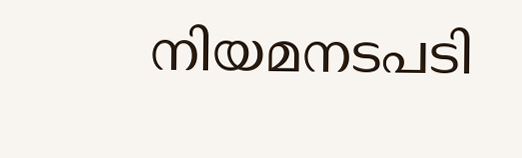നിയമനടപടി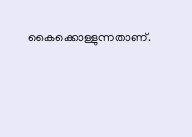കൈക്കൊള്ളുന്നതാണ്.